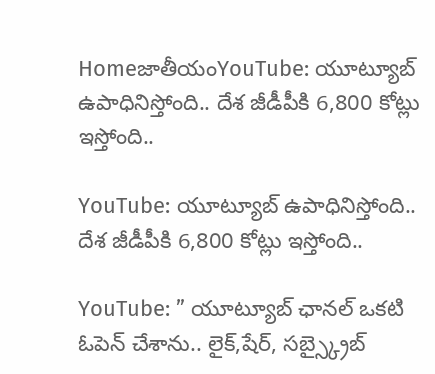HomeజాతీయంYouTube: యూట్యూబ్ ఉపాధినిస్తోంది.. దేశ జీడీపీకి 6,800 కోట్లు ఇస్తోంది..

YouTube: యూట్యూబ్ ఉపాధినిస్తోంది.. దేశ జీడీపీకి 6,800 కోట్లు ఇస్తోంది..

YouTube: ” యూట్యూబ్ ఛానల్ ఒకటి ఓపెన్ చేశాను.. లైక్,షేర్, సబ్స్క్రైబ్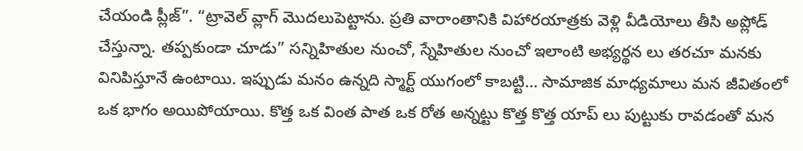చేయండి ప్లీజ్”. “ట్రావెల్ వ్లాగ్ మొదలుపెట్టాను. ప్రతి వారాంతానికి విహారయాత్రకు వెళ్లి వీడియోలు తీసి అప్లోడ్ చేస్తున్నా. తప్పకుండా చూడు” సన్నిహితుల నుంచో, స్నేహితుల నుంచో ఇలాంటి అభ్యర్థన లు తరచూ మనకు వినిపిస్తూనే ఉంటాయి. ఇప్పుడు మనం ఉన్నది స్మార్ట్ యుగంలో కాబట్టి… సామాజిక మాధ్యమాలు మన జీవితంలో ఒక భాగం అయిపోయాయి. కొత్త ఒక వింత పాత ఒక రోత అన్నట్టు కొత్త కొత్త యాప్ లు పుట్టుకు రావడంతో మన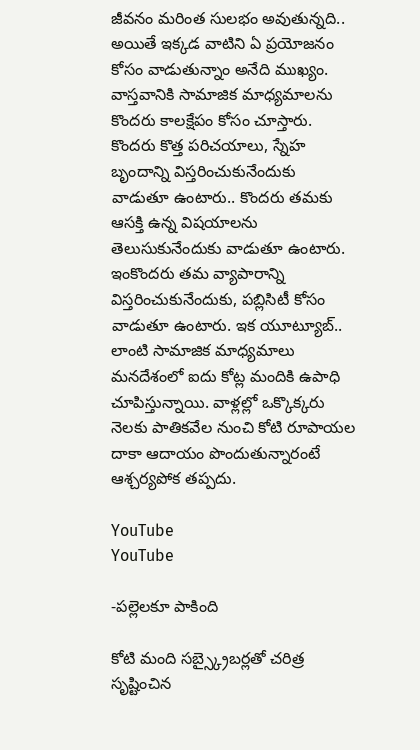జీవనం మరింత సులభం అవుతున్నది.. అయితే ఇక్కడ వాటిని ఏ ప్రయోజనం కోసం వాడుతున్నాం అనేది ముఖ్యం. వాస్తవానికి సామాజిక మాధ్యమాలను కొందరు కాలక్షేపం కోసం చూస్తారు. కొందరు కొత్త పరిచయాలు, స్నేహ బృందాన్ని విస్తరించుకునేందుకు వాడుతూ ఉంటారు.. కొందరు తమకు ఆసక్తి ఉన్న విషయాలను తెలుసుకునేందుకు వాడుతూ ఉంటారు. ఇంకొందరు తమ వ్యాపారాన్ని విస్తరించుకునేందుకు, పబ్లిసిటీ కోసం వాడుతూ ఉంటారు. ఇక యూట్యూబ్.. లాంటి సామాజిక మాధ్యమాలు మనదేశంలో ఐదు కోట్ల మందికి ఉపాధి చూపిస్తున్నాయి. వాళ్లల్లో ఒక్కొక్కరు నెలకు పాతికవేల నుంచి కోటి రూపాయల దాకా ఆదాయం పొందుతున్నారంటే ఆశ్చర్యపోక తప్పదు.

YouTube
YouTube

-పల్లెలకూ పాకింది

కోటి మంది సబ్స్క్రైబర్లతో చరిత్ర సృష్టించిన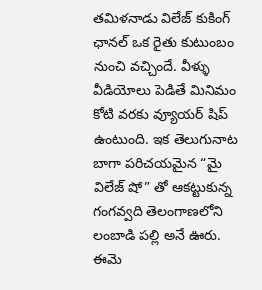తమిళనాడు విలేజ్ కుకింగ్ ఛానల్ ఒక రైతు కుటుంబం నుంచి వచ్చిందే. వీళ్ళు వీడియోలు పెడితే మినిమం కోటి వరకు వ్యూయర్ షిప్ ఉంటుంది. ఇక తెలుగునాట బాగా పరిచయమైన “మై విలేజ్ షో” తో ఆకట్టుకున్న గంగవ్వది తెలంగాణలోని లంబాడి పల్లి అనే ఊరు. ఈమె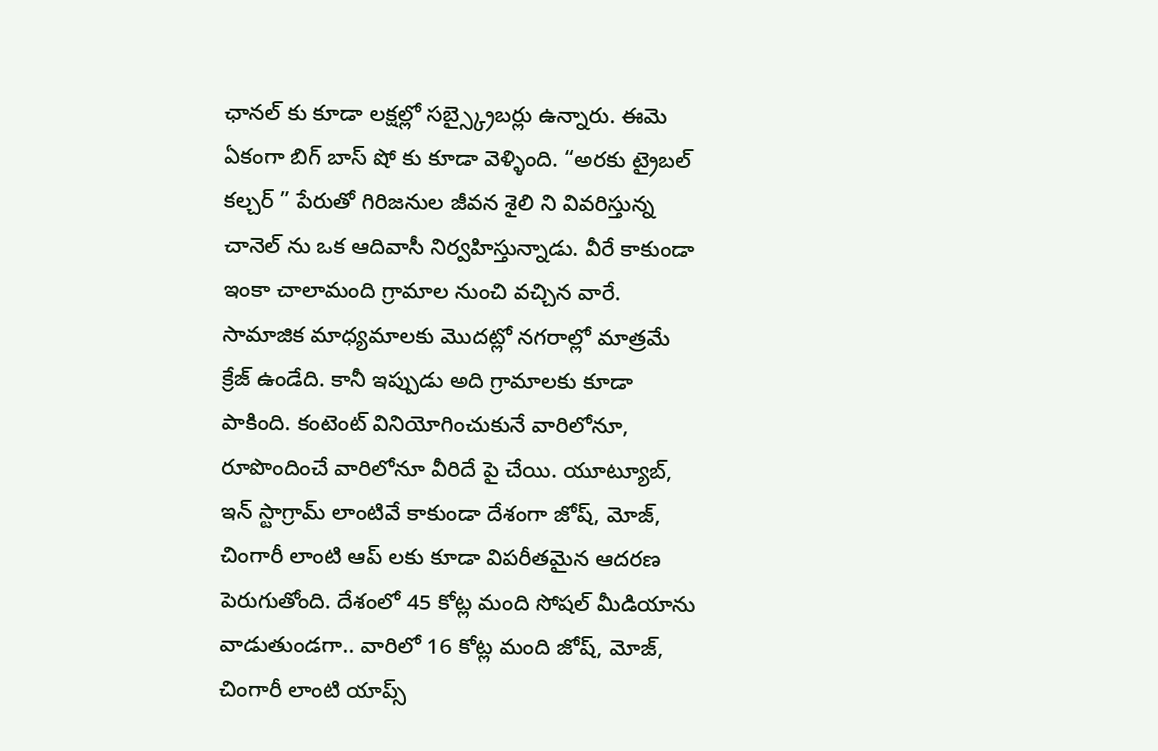ఛానల్ కు కూడా లక్షల్లో సబ్స్క్రైబర్లు ఉన్నారు. ఈమె ఏకంగా బిగ్ బాస్ షో కు కూడా వెళ్ళింది. “అరకు ట్రైబల్ కల్చర్ ” పేరుతో గిరిజనుల జీవన శైలి ని వివరిస్తున్న చానెల్ ను ఒక ఆదివాసీ నిర్వహిస్తున్నాడు. వీరే కాకుండా ఇంకా చాలామంది గ్రామాల నుంచి వచ్చిన వారే. సామాజిక మాధ్యమాలకు మొదట్లో నగరాల్లో మాత్రమే క్రేజ్ ఉండేది. కానీ ఇప్పుడు అది గ్రామాలకు కూడా పాకింది. కంటెంట్ వినియోగించుకునే వారిలోనూ, రూపొందించే వారిలోనూ వీరిదే పై చేయి. యూట్యూబ్, ఇన్ స్టాగ్రామ్ లాంటివే కాకుండా దేశంగా జోష్, మోజ్, చింగారీ లాంటి ఆప్ లకు కూడా విపరీతమైన ఆదరణ పెరుగుతోంది. దేశంలో 45 కోట్ల మంది సోషల్ మీడియాను వాడుతుండగా.. వారిలో 16 కోట్ల మంది జోష్, మోజ్, చింగారీ లాంటి యాప్స్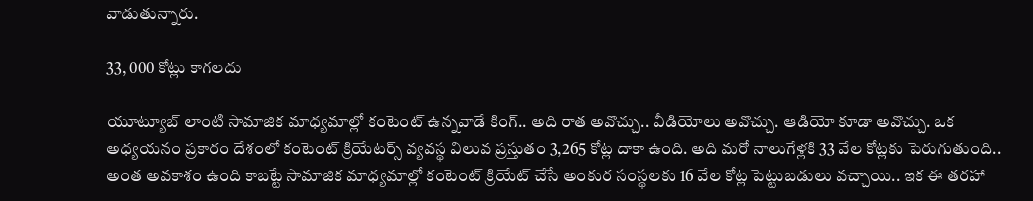వాడుతున్నారు.

33, 000 కోట్లు కాగలదు

యూట్యూబ్ లాంటి సామాజిక మాధ్యమాల్లో కంటెంట్ ఉన్నవాడే కింగ్.. అది రాత అవొచ్చు.. వీడియోలు అవొచ్చు. ఆడియో కూడా అవొచ్చు. ఒక అధ్యయనం ప్రకారం దేశంలో కంటెంట్ క్రియేటర్స్ వ్యవస్థ విలువ ప్రస్తుతం 3,265 కోట్ల దాకా ఉంది. అది మరో నాలుగేళ్లకి 33 వేల కోట్లకు పెరుగుతుంది.. అంత అవకాశం ఉంది కాబట్టే సామాజిక మాధ్యమాల్లో కంటెంట్ క్రియేట్ చేసే అంకుర సంస్థలకు 16 వేల కోట్ల పెట్టుబడులు వచ్చాయి.. ఇక ఈ తరహా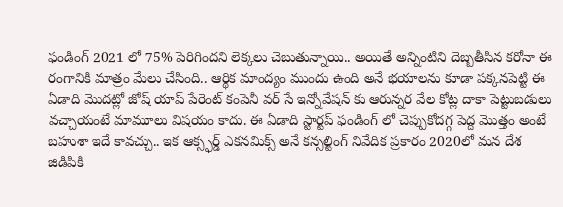ఫండింగ్ 2021 లో 75% పెరిగిందని లెక్కలు చెబుతున్నాయి.. అయితే అన్నింటిని దెబ్బతీసిన కరోనా ఈ రంగానికి మాత్రం మేలు చేసింది.. ఆర్థిక మాంద్యం ముందు ఉంది అనే భయాలను కూడా పక్కనపెట్టి ఈ ఏడాది మొదట్లో జోష్ యాప్ పేరెంట్ కంపెనీ వర్ సే ఇన్నోవేషన్ కు ఆరున్నర వేల కోట్ల దాకా పెట్టుబడులు వచ్చాయంటే మామూలు విషయం కాదు. ఈ ఏడాది స్టార్టప్ ఫండింగ్ లో చెప్పుకోదగ్గ పెద్ద మొత్తం అంటే బహుశా ఇదే కావచ్చు.. ఇక ఆక్స్ఫర్డ్ ఎకనమిక్స్ అనే కన్సల్టింగ్ నివేదిక ప్రకారం 2020లో మన దేశ జిడిపికి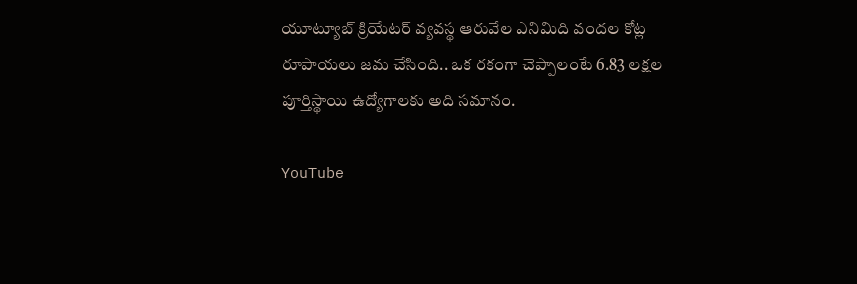యూట్యూబ్ క్రియేటర్ వ్యవస్థ ఆరువేల ఎనిమిది వందల కోట్ల రూపాయలు జమ చేసింది.. ఒక రకంగా చెప్పాలంటే 6.83 లక్షల పూర్తిస్థాయి ఉద్యోగాలకు అది సమానం.

YouTube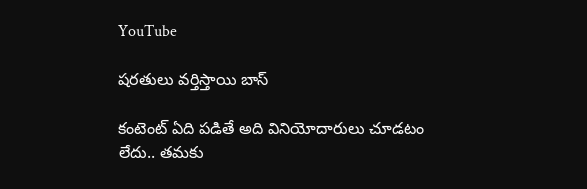YouTube

షరతులు వర్తిస్తాయి బాస్

కంటెంట్ ఏది పడితే అది వినియోదారులు చూడటం లేదు.. తమకు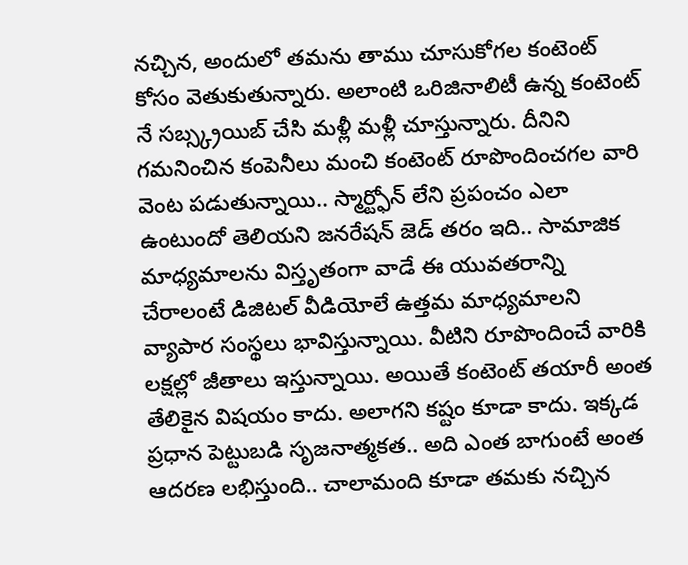నచ్చిన, అందులో తమను తాము చూసుకోగల కంటెంట్ కోసం వెతుకుతున్నారు. అలాంటి ఒరిజినాలిటీ ఉన్న కంటెంట్ నే సబ్స్క్రయిబ్ చేసి మళ్లీ మళ్లీ చూస్తున్నారు. దీనిని గమనించిన కంపెనీలు మంచి కంటెంట్ రూపొందించగల వారి వెంట పడుతున్నాయి.. స్మార్ట్ఫోన్ లేని ప్రపంచం ఎలా ఉంటుందో తెలియని జనరేషన్ జెడ్ తరం ఇది.. సామాజిక మాధ్యమాలను విస్తృతంగా వాడే ఈ యువతరాన్ని చేరాలంటే డిజిటల్ వీడియోలే ఉత్తమ మాధ్యమాలని వ్యాపార సంస్థలు భావిస్తున్నాయి. వీటిని రూపొందించే వారికి లక్షల్లో జీతాలు ఇస్తున్నాయి. అయితే కంటెంట్ తయారీ అంత తేలికైన విషయం కాదు. అలాగని కష్టం కూడా కాదు. ఇక్కడ ప్రధాన పెట్టుబడి సృజనాత్మకత.. అది ఎంత బాగుంటే అంత ఆదరణ లభిస్తుంది.. చాలామంది కూడా తమకు నచ్చిన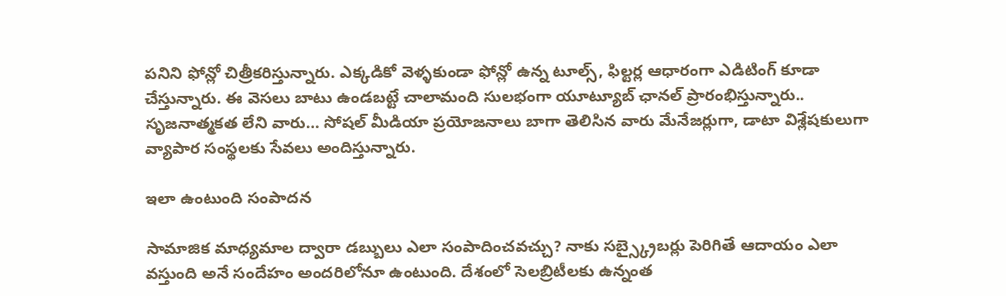పనిని ఫోన్లో చిత్రీకరిస్తున్నారు. ఎక్కడికో వెళ్ళకుండా ఫోన్లో ఉన్న టూల్స్, ఫిల్టర్ల ఆధారంగా ఎడిటింగ్ కూడా చేస్తున్నారు. ఈ వెసలు బాటు ఉండబట్టే చాలామంది సులభంగా యూట్యూబ్ ఛానల్ ప్రారంభిస్తున్నారు.. సృజనాత్మకత లేని వారు… సోషల్ మీడియా ప్రయోజనాలు బాగా తెలిసిన వారు మేనేజర్లుగా, డాటా విశ్లేషకులుగా వ్యాపార సంస్థలకు సేవలు అందిస్తున్నారు.

ఇలా ఉంటుంది సంపాదన

సామాజిక మాధ్యమాల ద్వారా డబ్బులు ఎలా సంపాదించవచ్చు? నాకు సబ్స్క్రైబర్లు పెరిగితే ఆదాయం ఎలా వస్తుంది అనే సందేహం అందరిలోనూ ఉంటుంది. దేశంలో సెలబ్రిటీలకు ఉన్నంత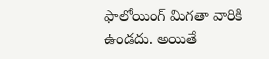ఫాలోయింగ్ మిగతా వారికి ఉండదు. అయితే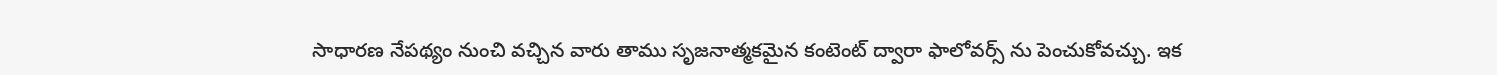సాధారణ నేపథ్యం నుంచి వచ్చిన వారు తాము సృజనాత్మకమైన కంటెంట్ ద్వారా ఫాలోవర్స్ ను పెంచుకోవచ్చు. ఇక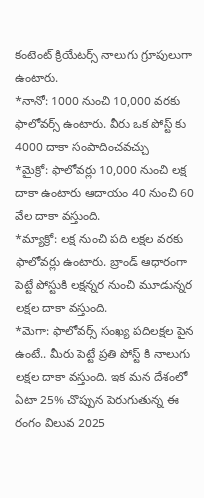కంటెంట్ క్రియేటర్స్ నాలుగు గ్రూపులుగా ఉంటారు.
*నానో: 1000 నుంచి 10,000 వరకు ఫాలోవర్స్ ఉంటారు. వీరు ఒక పోస్ట్ కు 4000 దాకా సంపాదించవచ్చు
*మైక్రో: ఫాలోవర్లు 10,000 నుంచి లక్ష దాకా ఉంటారు ఆదాయం 40 నుంచి 60 వేల దాకా వస్తుంది.
*మ్యాక్రో: లక్ష నుంచి పది లక్షల వరకు ఫాలోవర్లు ఉంటారు. బ్రాండ్ ఆధారంగా పెట్టే పోస్టుకి లక్షన్నర నుంచి మూడున్నర లక్షల దాకా వస్తుంది.
*మెగా: ఫాలోవర్స్ సంఖ్య పదిలక్షల పైన ఉంటే.. మీరు పెట్టే ప్రతి పోస్ట్ కి నాలుగు లక్షల దాకా వస్తుంది. ఇక మన దేశంలో ఏటా 25% చొప్పున పెరుగుతున్న ఈ రంగం విలువ 2025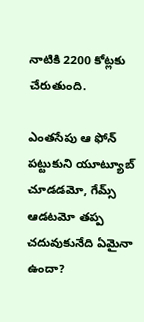నాటికి 2200 కోట్లకు చేరుతుంది.

ఎంతసేపు ఆ ఫోన్ పట్టుకుని యూట్యూబ్ చూడడమో, గేమ్స్ ఆడటమో తప్ప చదువుకునేది ఏమైనా ఉందా?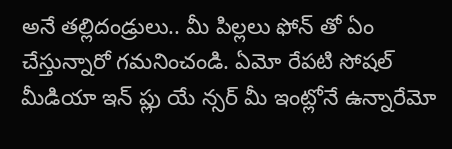అనే తల్లిదండ్రులు.. మీ పిల్లలు ఫోన్ తో ఏం చేస్తున్నారో గమనించండి. ఏమో రేపటి సోషల్ మీడియా ఇన్ ప్లు యే న్సర్ మీ ఇంట్లోనే ఉన్నారేమో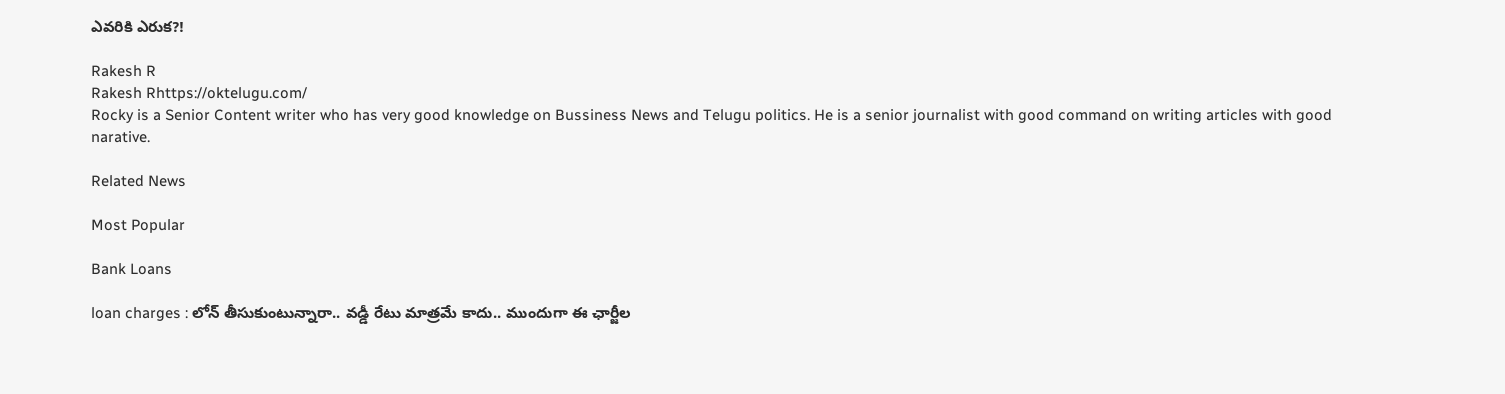ఎవరికి ఎరుక?!

Rakesh R
Rakesh Rhttps://oktelugu.com/
Rocky is a Senior Content writer who has very good knowledge on Bussiness News and Telugu politics. He is a senior journalist with good command on writing articles with good narative.

Related News

Most Popular

Bank Loans

loan charges : లోన్ తీసుకుంటున్నారా.. వడ్డీ రేటు మాత్రమే కాదు.. ముందుగా ఈ ఛార్జీల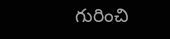గురించి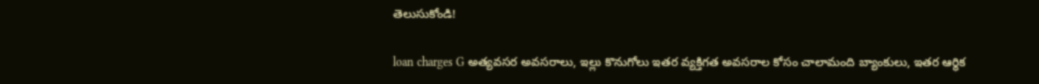తెలుసుకోండి!

loan charges G అత్యవసర అవసరాలు, ఇల్లు కొనుగోలు ఇతర వ్యక్తిగత అవసరాల కోసం చాలామంది బ్యాంకులు, ఇతర ఆర్థిక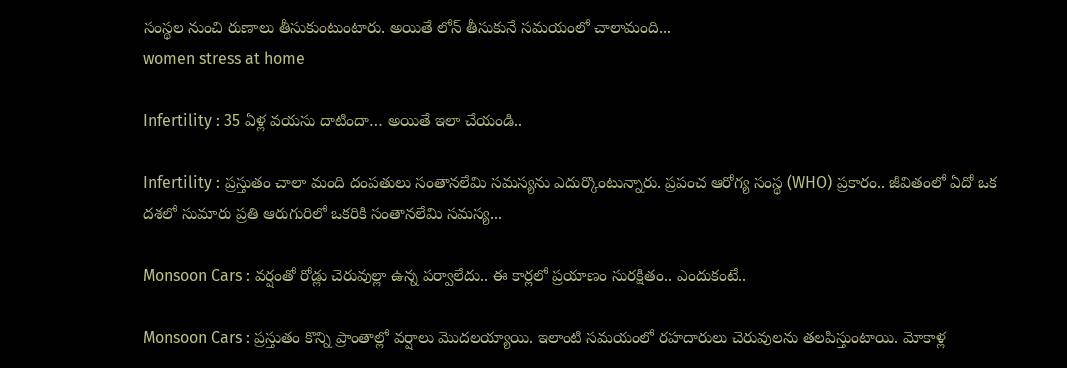సంస్థల నుంచి రుణాలు తీసుకుంటుంటారు. అయితే లోన్ తీసుకునే సమయంలో చాలామంది...
women stress at home

Infertility : 35 ఏళ్ల వయసు దాటిందా… అయితే ఇలా చేయండి..

Infertility : ప్రస్తుతం చాలా మంది దంపతులు సంతానలేమి సమస్యను ఎదుర్కొంటున్నారు. ప్రపంచ ఆరోగ్య సంస్థ (WHO) ప్రకారం.. జీవితంలో ఏదో ఒక దశలో సుమారు ప్రతి ఆరుగురిలో ఒకరికి సంతానలేమి సమస్య...

Monsoon Cars : వర్షంతో రోడ్లు చెరువుల్లా ఉన్న పర్వాలేదు.. ఈ కార్లలో ప్రయాణం సురక్షితం.. ఎందుకంటే..

Monsoon Cars : ప్రస్తుతం కొన్ని ప్రాంతాల్లో వర్షాలు మొదలయ్యాయి. ఇలాంటి సమయంలో రహదారులు చెరువులను తలపిస్తుంటాయి. మోకాళ్ల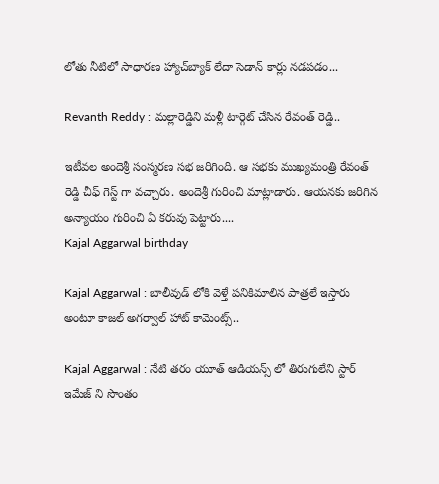లోతు నీటిలో సాధారణ హ్యాచ్‌బ్యాక్ లేదా సెడాన్ కార్లు నడపడం...

Revanth Reddy : మల్లారెడ్డిని మళ్లీ టార్గెట్ చేసిన రేవంత్ రెడ్డి..

ఇటీవల అందెశ్రీ సంస్మరణ సభ జరిగింది. ఆ సభకు ముఖ్యమంత్రి రేవంత్ రెడ్డి చీఫ్ గెస్ట్ గా వచ్చారు. అందెశ్రీ గురించి మాట్లాడారు. ఆయనకు జరిగిన అన్యాయం గురించి ఏ కరువు పెట్టారు....
Kajal Aggarwal birthday

Kajal Aggarwal : బాలీవుడ్ లోకి వెళ్తే పనికిమాలిన పాత్రలే ఇస్తారు అంటూ కాజల్ అగర్వాల్ హాట్ కామెంట్స్..

Kajal Aggarwal : నేటి తరం యూత్ ఆడియన్స్ లో తిరుగులేని స్టార్ ఇమేజ్ ని సొంతం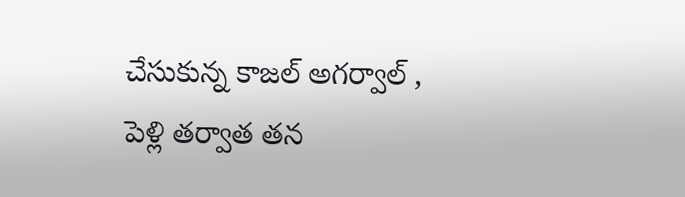చేసుకున్న కాజల్ అగర్వాల్ , పెళ్లి తర్వాత తన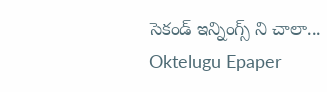సెకండ్ ఇన్నింగ్స్ ని చాలా...
Oktelugu Epaper